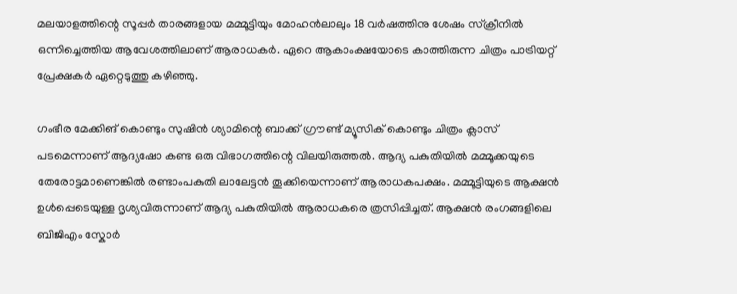മലയാളത്തിന്റെ സൂപ്പര്‍ താരങ്ങളായ മമ്മൂട്ടിയും മോഹന്‍ലാലും 18 വര്‍ഷത്തിനു ശേഷം സ്ക്രീനില്‍ ഒന്നിച്ചെത്തിയ ആവേശത്തിലാണ് ആരാധകര്‍. ഏറെ ആകാംക്ഷയോടെ കാത്തിരുന്ന ചിത്രം പാട്രിയറ്റ് പ്രേക്ഷകര്‍ ഏറ്റെടുത്തു കഴിഞ്ഞു.

ഗംഭീര മേക്കിങ് കൊണ്ടും സുഷിന്‍ ശ്യാമിന്റെ ബാക്ക് ഗ്രൗണ്ട് മ്യൂസിക് കൊണ്ടും ചിത്രം ക്ലാസ് പടമെന്നാണ് ആദ്യഷോ കണ്ട ഒരു വിഭാഗത്തിന്റെ വിലയിരുത്തല്‍. ആദ്യ പകുതിയില്‍ മമ്മൂക്കയുടെ തേരോട്ടമാണെങ്കില്‍ രണ്ടാംപകുതി ലാലേട്ടന്‍ തൂക്കിയെന്നാണ് ആരാധകപക്ഷം. മമ്മൂട്ടിയുടെ ആക്ഷന്‍ ഉള്‍പ്പെടെയുള്ള ദൃശ്യവിരുന്നാണ് ആദ്യ പകുതിയില്‍ ആരാധകരെ ത്രസിപ്പിച്ചത്. ആക്ഷന്‍ രംഗങ്ങളിലെ ബിജിഎം സ്കോര്‍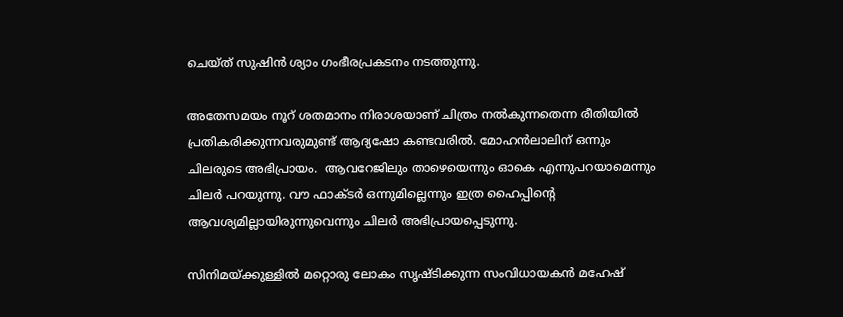ചെയ്ത് സുഷിന്‍ ശ്യാം ഗംഭീരപ്രകടനം നടത്തുന്നു.

അതേസമയം നൂറ് ശതമാനം നിരാശയാണ് ചിത്രം നല്‍കുന്നതെന്ന രീതിയില്‍ പ്രതികരിക്കുന്നവരുമുണ്ട് ആദ്യഷോ കണ്ടവരില്‍. മോഹന്‍ലാലിന് ഒന്നും ചിലരുടെ അഭിപ്രായം.  ആവറേജിലും താഴെയെന്നും ഓകെ എന്നുപറയാമെന്നും ചിലര്‍ പറയുന്നു. വൗ ഫാക്ടര്‍ ഒന്നുമില്ലെന്നും ഇത്ര ഹൈപ്പിന്റെ ആവശ്യമില്ലായിരുന്നുവെന്നും ചിലര്‍ അഭിപ്രായപ്പെടുന്നു.

സിനിമയ്ക്കുള്ളില്‍ മറ്റൊരു ലോകം സൃഷ്ടിക്കുന്ന സംവിധായകന്‍ മഹേഷ്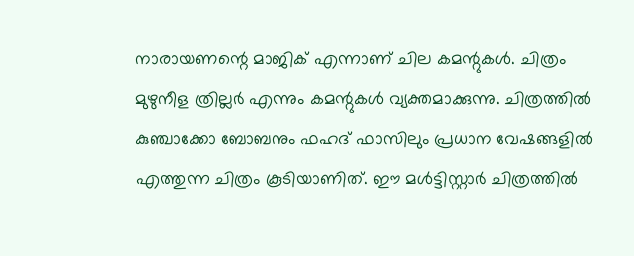നാരായണന്റെ മാജിക് എന്നാണ് ചില കമന്റുകള്‍. ചിത്രം മുഴുനീള ത്രില്ലര്‍ എന്നും കമന്റുകള്‍ വ്യക്തമാക്കുന്നു. ചിത്രത്തില്‍ കുഞ്ചാക്കോ ബോബനും ഫഹദ് ഫാസിലും പ്രധാന വേഷങ്ങളില്‍ എത്തുന്ന ചിത്രം കൂടിയാണിത്. ഈ മൾട്ടിസ്റ്റാർ ചിത്രത്തിൽ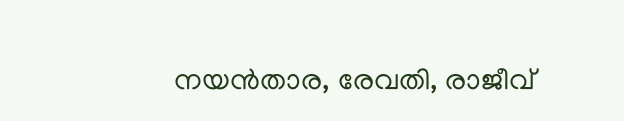നയൻ‌താര, രേവതി, രാജീവ്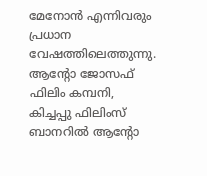മേനോൻ എന്നിവരും പ്രധാന വേഷത്തിലെത്തുന്നു. ആന്റോ ജോസഫ് ഫിലിം കമ്പനി, കിച്ചപ്പു ഫിലിംസ് ബാനറിൽ ആന്റോ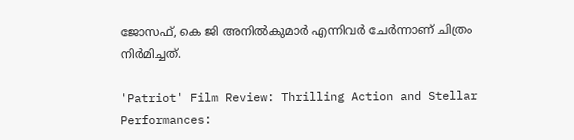ജോസഫ്, കെ ജി അനിൽകുമാർ എന്നിവർ ചേർന്നാണ് ചിത്രം നിർമിച്ചത്.

'Patriot' Film Review: Thrilling Action and Stellar Performances: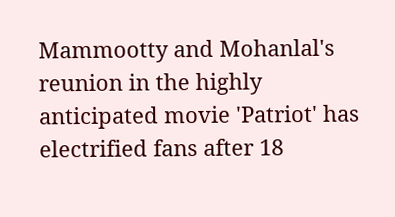Mammootty and Mohanlal's reunion in the highly anticipated movie 'Patriot' has electrified fans after 18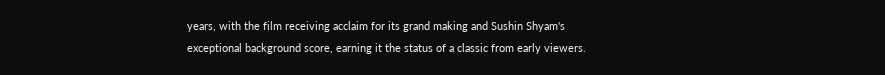years, with the film receiving acclaim for its grand making and Sushin Shyam's exceptional background score, earning it the status of a classic from early viewers.